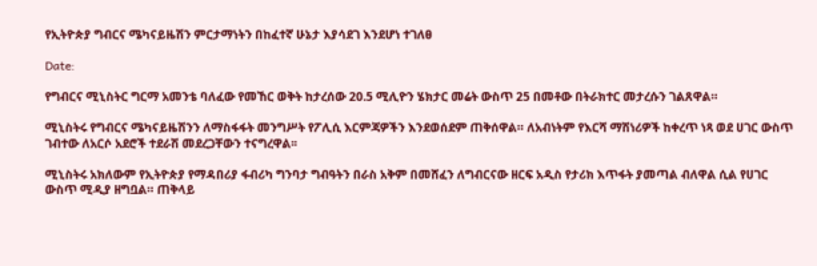የኢትዮጵያ ግብርና ሜካናይዜሽን ምርታማነትን በከፈተኛ ሁኔታ እያሳደገ እንደሆነ ተገለፀ

Date:

የግብርና ሚኒስትር ግርማ አመንቴ ባለፈው የመኸር ወቅት ከታረሰው 20.5 ሚሊዮን ሄክታር መሬት ውስጥ 25 በመቶው በትራክተር መታረሱን ገልጸዋል።

ሚኒስትሩ የግብርና ሜካናይዜሽንን ለማስፋፋት መንግሥት የፖሊሲ እርምጃዎችን እንደወሰደም ጠቅሰዋል። ለአብነትም የእርሻ ማሽነሪዎች ከቀረጥ ነጻ ወደ ሀገር ውስጥ ገብተው ለአርሶ አደሮች ተደራሽ መደረጋቸውን ተናግረዋል፡፡

ሚኒስትሩ አክለውም የኢትዮጵያ የማዳበሪያ ፋብሪካ ግንባታ ግብዓትን በራስ አቅም በመሸፈን ለግብርናው ዘርፍ አዲስ የታሪክ እጥፋት ያመጣል ብለዋል ሲል የሀገር ውስጥ ሚዲያ ዘግቧል። ጠቅላይ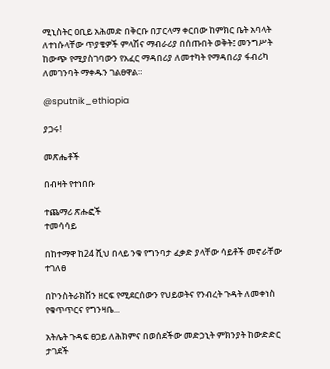ሚኒስትር ዐቢይ አሕመድ በቅርቡ በፓርላማ ቀርበው ከምክር ቤት አባላት ለተነሱላቸው ጥያቄዎች ምላሽና ማብራሪያ በሰጡበት ወቅት፤ መንግሥት ከውጭ የሚያስገባውን የአፈር ማዳበሪያ ለመተካት የማዳበሪያ ፋብሪካ ለመገንባት ማቀዱን ገልፀዋል።

@sputnik_ethiopia

ያጋሩ!

መጽሔቶች

በብዛት የተነበቡ

ተጨማሪ ጽሑፎች
ተመሳሳይ

በከተማዋ ከ24 ሺህ በላይ ንቁ የግንባታ ፈቃድ ያላቸው ሳይቶች መኖራቸው ተገለፀ

በኮንስትራክሽን ዘርፍ የሚደርሰውን የህይወትና የንብረት ጉዳት ለመቀነስ የቁጥጥርና የግንዛቤ...

አትሌት ጉዳፍ ፀጋይ ለሕክምና በወሰደችው መድኃኒት ምክንያት ከውድድር ታገደች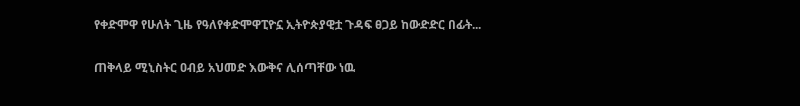የቀድሞዋ የሁለት ጊዜ የዓለየቀድሞዋፒዮኗ ኢትዮጵያዊቷ ጉዳፍ ፀጋይ ከውድድር በፊት...

ጠቅላይ ሚኒስትር ዐብይ አህመድ እውቅና ሊሰጣቸው ነዉ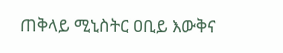ጠቅላይ ሚኒስትር ዐቢይ እውቅና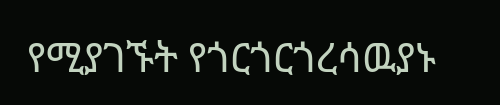የሚያገኙት የጎርጎርጎረሳዉያኑ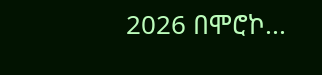2026 በሞሮኮ...